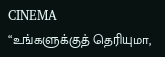CINEMA
“உங்களுக்குத் தெரியுமா,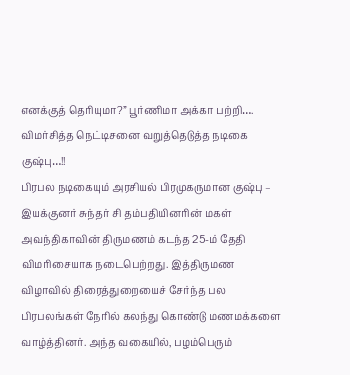எனக்குத் தெரியுமா?” பூர்ணிமா அக்கா பற்றி…. விமர்சித்த நெட்டிசனை வறுத்தெடுத்த நடிகை குஷ்பு…!!
பிரபல நடிகையும் அரசியல் பிரமுகருமான குஷ்பு – இயக்குனர் சுந்தர் சி தம்பதியினரின் மகள் அவந்திகாவின் திருமணம் கடந்த 25-ம் தேதி விமரிசையாக நடைபெற்றது. இத்திருமண விழாவில் திரைத்துறையைச் சேர்ந்த பல பிரபலங்கள் நேரில் கலந்து கொண்டு மணமக்களை வாழ்த்தினர். அந்த வகையில், பழம்பெரும்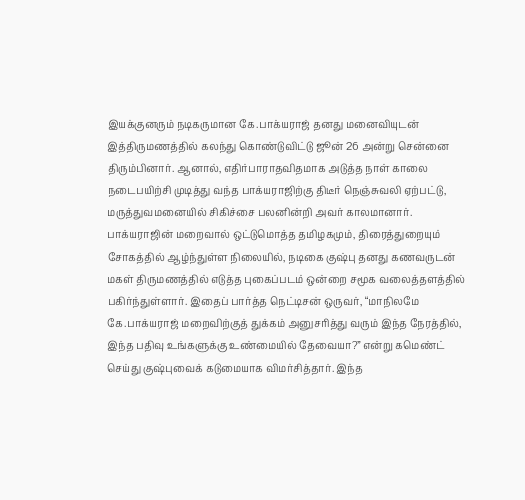இயக்குனரும் நடிகருமான கே.பாக்யராஜ் தனது மனைவியுடன் இத்திருமணத்தில் கலந்து கொண்டுவிட்டு ஜூன் 26 அன்று சென்னை திரும்பினார். ஆனால், எதிர்பாராதவிதமாக அடுத்த நாள் காலை நடைபயிற்சி முடித்து வந்த பாக்யராஜிற்கு திடீர் நெஞ்சுவலி ஏற்பட்டு, மருத்துவமனையில் சிகிச்சை பலனின்றி அவர் காலமானார்.
பாக்யராஜின் மறைவால் ஒட்டுமொத்த தமிழகமும், திரைத்துறையும் சோகத்தில் ஆழ்ந்துள்ள நிலையில், நடிகை குஷ்பு தனது கணவருடன் மகள் திருமணத்தில் எடுத்த புகைப்படம் ஒன்றை சமூக வலைத்தளத்தில் பகிர்ந்துள்ளார். இதைப் பார்த்த நெட்டிசன் ஒருவர், “மாநிலமே கே.பாக்யராஜ் மறைவிற்குத் துக்கம் அனுசரித்து வரும் இந்த நேரத்தில், இந்த பதிவு உங்களுக்கு உண்மையில் தேவையா?” என்று கமெண்ட் செய்து குஷ்புவைக் கடுமையாக விமர்சித்தார். இந்த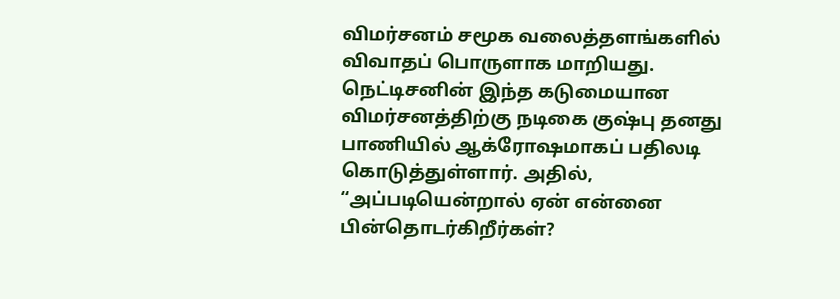விமர்சனம் சமூக வலைத்தளங்களில் விவாதப் பொருளாக மாறியது.
நெட்டிசனின் இந்த கடுமையான விமர்சனத்திற்கு நடிகை குஷ்பு தனது பாணியில் ஆக்ரோஷமாகப் பதிலடி கொடுத்துள்ளார். அதில், “அப்படியென்றால் ஏன் என்னை பின்தொடர்கிறீர்கள்?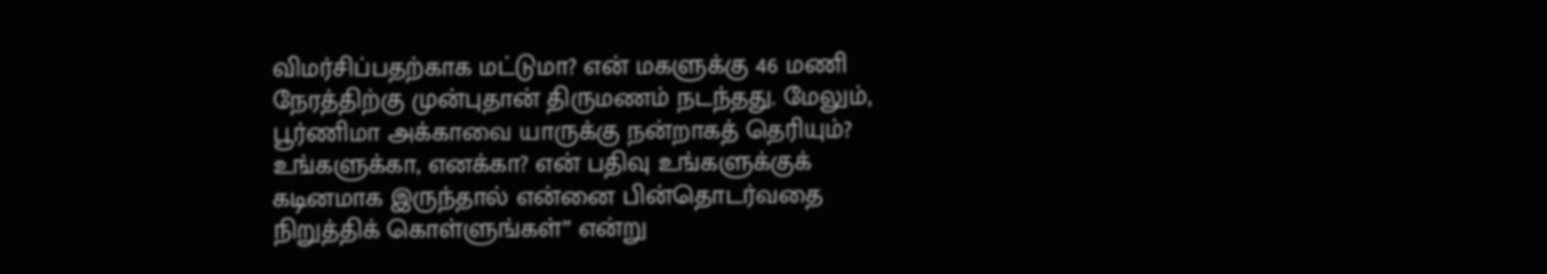விமர்சிப்பதற்காக மட்டுமா? என் மகளுக்கு 46 மணி நேரத்திற்கு முன்புதான் திருமணம் நடந்தது. மேலும், பூர்ணிமா அக்காவை யாருக்கு நன்றாகத் தெரியும்? உங்களுக்கா, எனக்கா? என் பதிவு உங்களுக்குக் கடினமாக இருந்தால் என்னை பின்தொடர்வதை நிறுத்திக் கொள்ளுங்கள்” என்று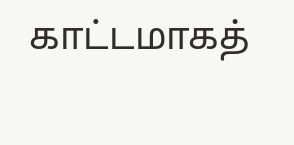காட்டமாகத்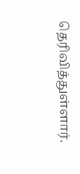தெரிவித்துள்ளார்.